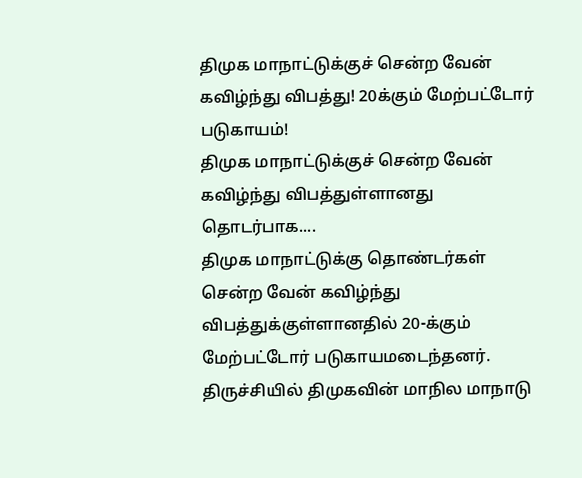திமுக மாநாட்டுக்குச் சென்ற வேன் கவிழ்ந்து விபத்து! 20க்கும் மேற்பட்டோர் படுகாயம்!
திமுக மாநாட்டுக்குச் சென்ற வேன் கவிழ்ந்து விபத்துள்ளானது தொடர்பாக....
திமுக மாநாட்டுக்கு தொண்டர்கள் சென்ற வேன் கவிழ்ந்து விபத்துக்குள்ளானதில் 20-க்கும் மேற்பட்டோர் படுகாயமடைந்தனர்.
திருச்சியில் திமுகவின் மாநில மாநாடு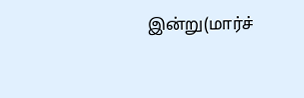இன்று(மார்ச்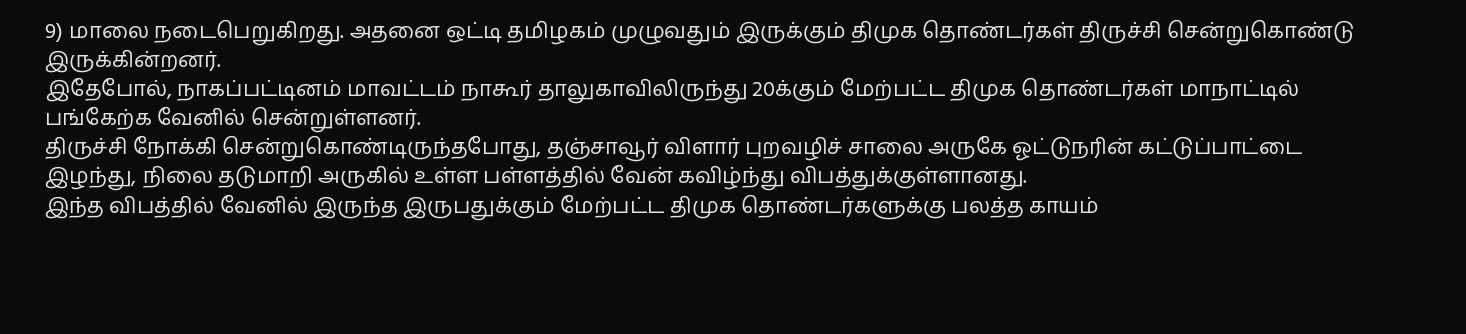9) மாலை நடைபெறுகிறது. அதனை ஒட்டி தமிழகம் முழுவதும் இருக்கும் திமுக தொண்டர்கள் திருச்சி சென்றுகொண்டு இருக்கின்றனர்.
இதேபோல், நாகப்பட்டினம் மாவட்டம் நாகூர் தாலுகாவிலிருந்து 20க்கும் மேற்பட்ட திமுக தொண்டர்கள் மாநாட்டில் பங்கேற்க வேனில் சென்றுள்ளனர்.
திருச்சி நோக்கி சென்றுகொண்டிருந்தபோது, தஞ்சாவூர் விளார் புறவழிச் சாலை அருகே ஓட்டுநரின் கட்டுப்பாட்டை இழந்து, நிலை தடுமாறி அருகில் உள்ள பள்ளத்தில் வேன் கவிழ்ந்து விபத்துக்குள்ளானது.
இந்த விபத்தில் வேனில் இருந்த இருபதுக்கும் மேற்பட்ட திமுக தொண்டர்களுக்கு பலத்த காயம்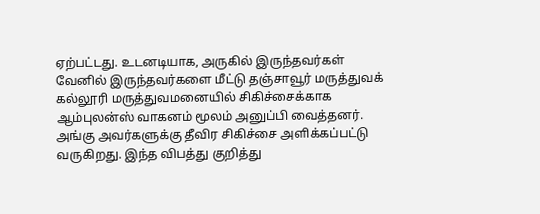ஏற்பட்டது. உடனடியாக, அருகில் இருந்தவர்கள் வேனில் இருந்தவர்களை மீட்டு தஞ்சாவூர் மருத்துவக் கல்லூரி மருத்துவமனையில் சிகிச்சைக்காக ஆம்புலன்ஸ் வாகனம் மூலம் அனுப்பி வைத்தனர்.
அங்கு அவர்களுக்கு தீவிர சிகிச்சை அளிக்கப்பட்டு வருகிறது. இந்த விபத்து குறித்து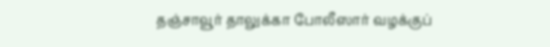தஞ்சாவூர் தாலுக்கா போலீஸார் வழக்குப்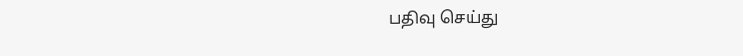பதிவு செய்து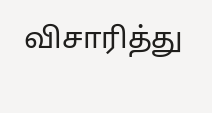விசாரித்து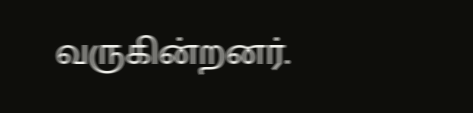வருகின்றனர்.